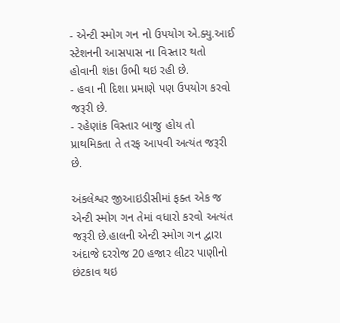- એન્ટી સ્મોગ ગન નો ઉપયોગ એ.ક્યુ.આઈ સ્ટેશનની આસપાસ ના વિસ્તાર થતો હોવાની શંકા ઉભી થઇ રહી છે.
- હવા ની દિશા પ્રમાણે પણ ઉપયોગ કરવો જરૂરી છે.
- રહેણાંક વિસ્તાર બાજુ હોય તો પ્રાથમિકતા તે તરફ આપવી અત્યંત જરૂરી છે.

અંકલેશ્વર જીઆઇડીસીમાં ફક્ત એક જ એન્ટી સ્મોગ ગન તેમાં વધારો કરવો અત્યંત જરૂરી છે.હાલની એન્ટી સ્મોગ ગન દ્વારા અંદાજે દરરોજ 20 હજાર લીટર પાણીનો છંટકાવ થઇ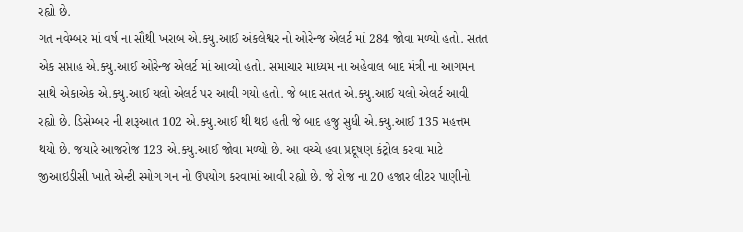રહ્યો છે.
ગત નવેમ્બર માં વર્ષ ના સૌથી ખરાબ એ.ક્યુ.આઈ અંકલેશ્વર નો ઓરેન્જ એલર્ટ માં 284 જોવા મળ્યો હતો. સતત એક સપ્તાહ એ.ક્યુ.આઈ ઓરેન્જ એલર્ટ માં આવ્યો હતો. સમાચાર માધ્યમ ના અહેવાલ બાદ મંત્રી ના આગમન સાથે એકાએક એ.ક્યુ.આઈ યલો એલર્ટ પર આવી ગયો હતો. જે બાદ સતત એ.ક્યુ.આઈ યલો એલર્ટ આવી રહ્યો છે. ડિસેમ્બર ની શરૂઆત 102 એ.ક્યુ.આઈ થી થઇ હતી જે બાદ હજુ સુધી એ.ક્યુ.આઈ 135 મહત્તમ થયો છે. જયારે આજરોજ 123 એ.ક્યુ.આઈ જોવા મળ્યો છે. આ વચ્ચે હવા પ્રદૂષણ કંટ્રોલ કરવા માટે જીઆઇડીસી ખાતે એન્ટી સ્મોગ ગન નો ઉપયોગ કરવામાં આવી રહ્યો છે. જે રોજ ના 20 હજાર લીટર પાણીનો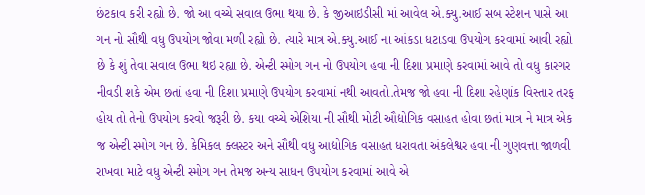છંટકાવ કરી રહ્યો છે. જો આ વચ્ચે સવાલ ઉભા થયા છે. કે જીઆઇડીસી માં આવેલ એ.ક્યુ.આઈ સબ સ્ટેશન પાસે આ ગન નો સૌથી વધુ ઉપયોગ જોવા મળી રહ્યો છે. ત્યારે માત્ર એ.ક્યુ.આઈ ના આંકડા ધટાડવા ઉપયોગ કરવામાં આવી રહ્યો છે કે શું તેવા સવાલ ઉભા થઇ રહ્યા છે. એન્ટી સ્મોગ ગન નો ઉપયોગ હવા ની દિશા પ્રમાણે કરવામાં આવે તો વધુ કારગર નીવડી શકે એમ છતાં હવા ની દિશા પ્રમાણે ઉપયોગ કરવામાં નથી આવતો.તેમજ જો હવા ની દિશા રહેણાંક વિસ્તાર તરફ હોય તો તેનો ઉપયોગ કરવો જરૂરી છે. કયા વચ્ચે એશિયા ની સૌથી મોટી ઔદ્યોગિક વસાહત હોવા છતાં માત્ર ને માત્ર એક જ એન્ટી સ્મોગ ગન છે. કેમિકલ ક્લસ્ટર અને સૌથી વધુ આદ્યોગિક વસાહત ધરાવતા અંકલેશ્વર હવા ની ગુણવત્તા જાળવી રાખવા માટે વધુ એન્ટી સ્મોગ ગન તેમજ અન્ય સાધન ઉપયોગ કરવામાં આવે એ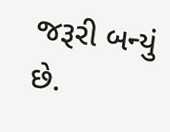જરૂરી બન્યું છે.